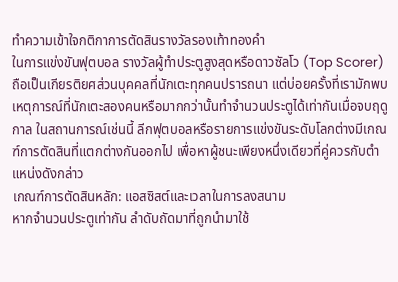ทำความเข้าใจกติกาการตัดสินรางวัลรองเท้าทองคำ
ในการแข่งขันฟุตบอล รางวัลผู้ทำประตูสูงสุดหรือดาวซัลโว (Top Scorer) ถือเป็นเกียรติยศส่วนบุคคลที่นักเตะทุกคนปรารถนา แต่บ่อยครั้งที่เรามักพบเหตุการณ์ที่นักเตะสองคนหรือมากกว่านั้นทำจำนวนประตูได้เท่ากันเมื่อจบฤดูกาล ในสถานการณ์เช่นนี้ ลีกฟุตบอลหรือรายการแข่งขันระดับโลกต่างมีเกณฑ์การตัดสินที่แตกต่างกันออกไป เพื่อหาผู้ชนะเพียงหนึ่งเดียวที่คู่ควรกับตำแหน่งดังกล่าว
เกณฑ์การตัดสินหลัก: แอสซิสต์และเวลาในการลงสนาม
หากจำนวนประตูเท่ากัน ลำดับถัดมาที่ถูกนำมาใช้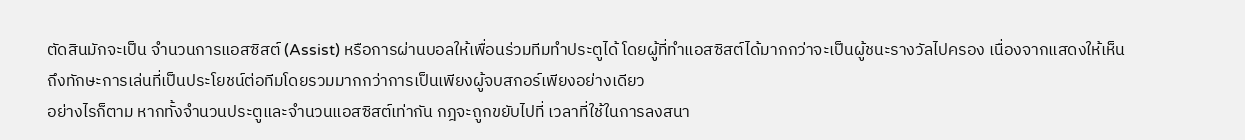ตัดสินมักจะเป็น จำนวนการแอสซิสต์ (Assist) หรือการผ่านบอลให้เพื่อนร่วมทีมทำประตูได้ โดยผู้ที่ทำแอสซิสต์ได้มากกว่าจะเป็นผู้ชนะรางวัลไปครอง เนื่องจากแสดงให้เห็นถึงทักษะการเล่นที่เป็นประโยชน์ต่อทีมโดยรวมมากกว่าการเป็นเพียงผู้จบสกอร์เพียงอย่างเดียว
อย่างไรก็ตาม หากทั้งจำนวนประตูและจำนวนแอสซิสต์เท่ากัน กฎจะถูกขยับไปที่ เวลาที่ใช้ในการลงสนา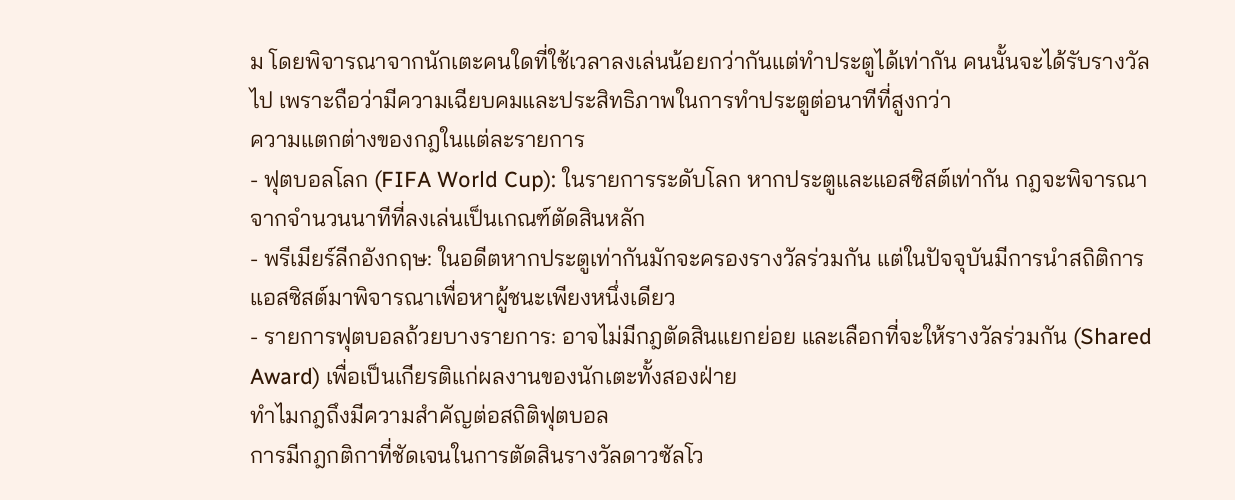ม โดยพิจารณาจากนักเตะคนใดที่ใช้เวลาลงเล่นน้อยกว่ากันแต่ทำประตูได้เท่ากัน คนนั้นจะได้รับรางวัลไป เพราะถือว่ามีความเฉียบคมและประสิทธิภาพในการทำประตูต่อนาทีที่สูงกว่า
ความแตกต่างของกฎในแต่ละรายการ
- ฟุตบอลโลก (FIFA World Cup): ในรายการระดับโลก หากประตูและแอสซิสต์เท่ากัน กฎจะพิจารณาจากจำนวนนาทีที่ลงเล่นเป็นเกณฑ์ตัดสินหลัก
- พรีเมียร์ลีกอังกฤษ: ในอดีตหากประตูเท่ากันมักจะครองรางวัลร่วมกัน แต่ในปัจจุบันมีการนำสถิติการแอสซิสต์มาพิจารณาเพื่อหาผู้ชนะเพียงหนึ่งเดียว
- รายการฟุตบอลถ้วยบางรายการ: อาจไม่มีกฎตัดสินแยกย่อย และเลือกที่จะให้รางวัลร่วมกัน (Shared Award) เพื่อเป็นเกียรติแก่ผลงานของนักเตะทั้งสองฝ่าย
ทำไมกฎถึงมีความสำคัญต่อสถิติฟุตบอล
การมีกฎกติกาที่ชัดเจนในการตัดสินรางวัลดาวซัลโว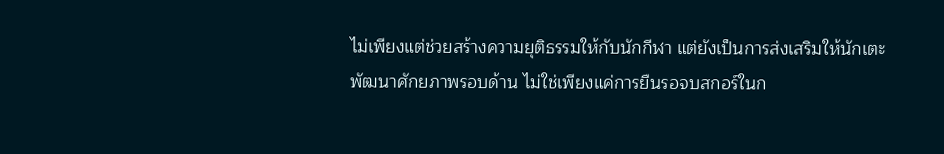ไม่เพียงแต่ช่วยสร้างความยุติธรรมให้กับนักกีฬา แต่ยังเป็นการส่งเสริมให้นักเตะพัฒนาศักยภาพรอบด้าน ไม่ใช่เพียงแค่การยืนรอจบสกอร์ในก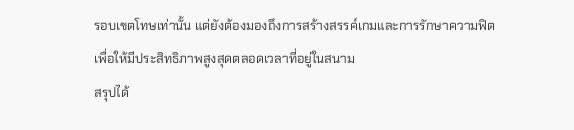รอบเขตโทษเท่านั้น แต่ยังต้องมองถึงการสร้างสรรค์เกมและการรักษาความฟิตเพื่อให้มีประสิทธิภาพสูงสุดตลอดเวลาที่อยู่ในสนาม
สรุปได้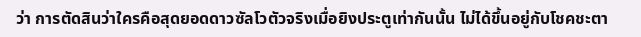ว่า การตัดสินว่าใครคือสุดยอดดาวซัลโวตัวจริงเมื่อยิงประตูเท่ากันนั้น ไม่ได้ขึ้นอยู่กับโชคชะตา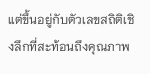แต่ขึ้นอยู่กับตัวเลขสถิติเชิงลึกที่สะท้อนถึงคุณภาพ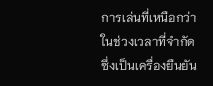การเล่นที่เหนือกว่าในช่วงเวลาที่จำกัด ซึ่งเป็นเครื่องยืนยัน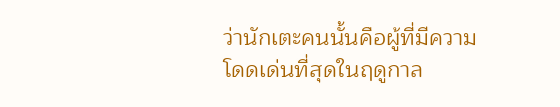ว่านักเตะคนนั้นคือผู้ที่มีความโดดเด่นที่สุดในฤดูกาล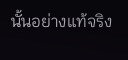นั้นอย่างแท้จริง